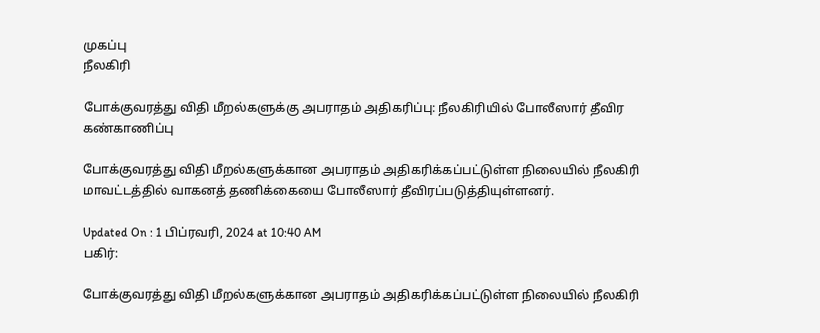முகப்பு
நீலகிரி

போக்குவரத்து விதி மீறல்களுக்கு அபராதம் அதிகரிப்பு: நீலகிரியில் போலீஸார் தீவிர கண்காணிப்பு

போக்குவரத்து விதி மீறல்களுக்கான அபராதம் அதிகரிக்கப்பட்டுள்ள நிலையில் நீலகிரி மாவட்டத்தில் வாகனத் தணிக்கையை போலீஸார் தீவிரப்படுத்தியுள்ளனர்.

Updated On : 1 பிப்ரவரி, 2024 at 10:40 AM
பகிர்:

போக்குவரத்து விதி மீறல்களுக்கான அபராதம் அதிகரிக்கப்பட்டுள்ள நிலையில் நீலகிரி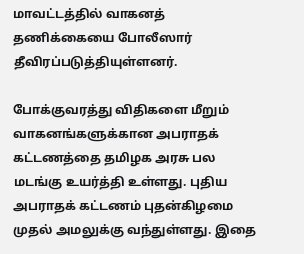மாவட்டத்தில் வாகனத் தணிக்கையை போலீஸார் தீவிரப்படுத்தியுள்ளனர்.

போக்குவரத்து விதிகளை மீறும் வாகனங்களுக்கான அபராதக் கட்டணத்தை தமிழக அரசு பல மடங்கு உயர்த்தி உள்ளது. புதிய அபராதக் கட்டணம் புதன்கிழமை முதல் அமலுக்கு வந்துள்ளது. இதை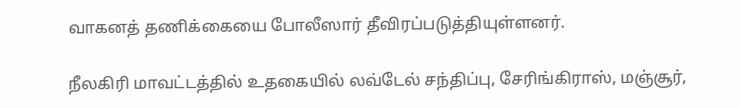வாகனத் தணிக்கையை போலீஸார் தீவிரப்படுத்தியுள்ளனர்.

நீலகிரி மாவட்டத்தில் உதகையில் லவ்டேல் சந்திப்பு, சேரிங்கிராஸ், மஞ்சூர்,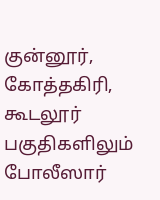குன்னூர், கோத்தகிரி, கூடலூர் பகுதிகளிலும் போலீஸார்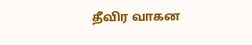தீவிர வாகன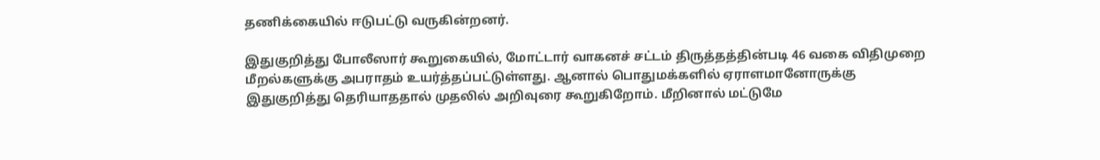தணிக்கையில் ஈடுபட்டு வருகின்றனர்.

இதுகுறித்து போலீஸார் கூறுகையில், மோட்டார் வாகனச் சட்டம் திருத்தத்தின்படி 46 வகை விதிமுறை மீறல்களுக்கு அபராதம் உயர்த்தப்பட்டுள்ளது. ஆனால் பொதுமக்களில் ஏராளமானோருக்கு இதுகுறித்து தெரியாததால் முதலில் அறிவுரை கூறுகிறோம். மீறினால் மட்டுமே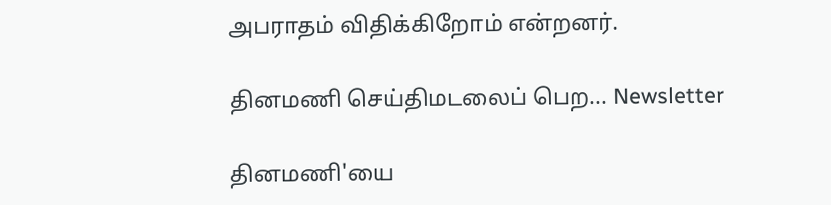அபராதம் விதிக்கிறோம் என்றனர்.

தினமணி செய்திமடலைப் பெற... Newsletter

தினமணி'யை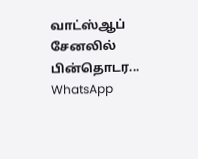வாட்ஸ்ஆப் சேனலில் பின்தொடர... WhatsApp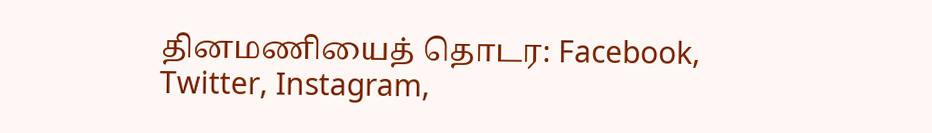தினமணியைத் தொடர: Facebook, Twitter, Instagram,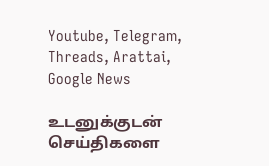Youtube, Telegram, Threads, Arattai, Google News

உடனுக்குடன் செய்திகளை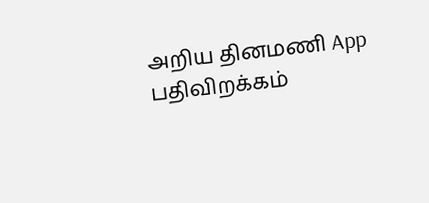அறிய தினமணி App பதிவிறக்கம்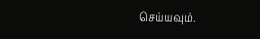செய்யவும்.